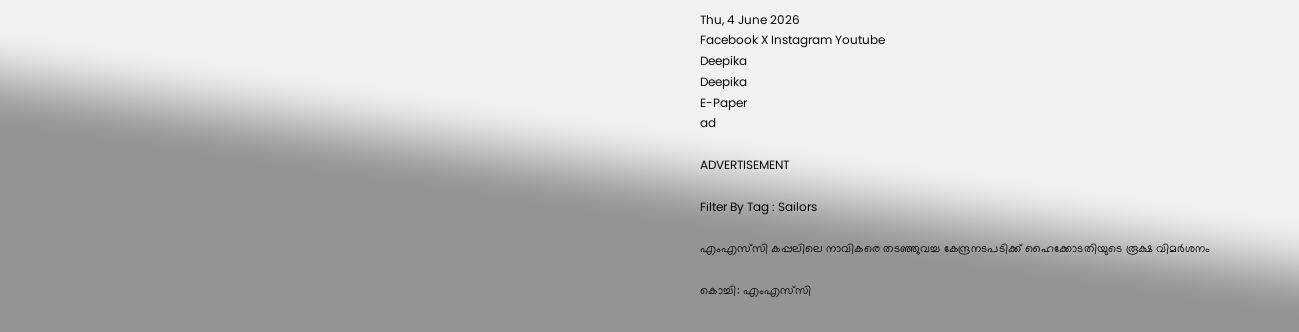Thu, 4 June 2026
Facebook X Instagram Youtube
Deepika
Deepika
E-Paper
ad

ADVERTISEMENT

Filter By Tag : Sailors

എംഎസ്‌‌സി കപ്പലിലെ നാവികരെ തടഞ്ഞുവച്ച കേന്ദ്രനടപടിക്ക് ഹൈക്കോടതിയുടെ രൂക്ഷ വിമർശനം

കൊച്ചി: എംഎസ്‌സി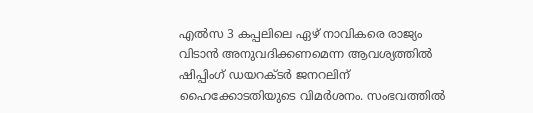എല്‍സ 3 കപ്പലിലെ ഏഴ് നാവികരെ രാജ്യം വിടാന്‍ അനുവദിക്കണമെന്ന ആവശ്യത്തില്‍ ഷിപ്പിംഗ് ഡയറക്ടര്‍ ജനറലിന് ഹൈക്കോടതിയുടെ വിമര്‍ശനം. സംഭവത്തിൽ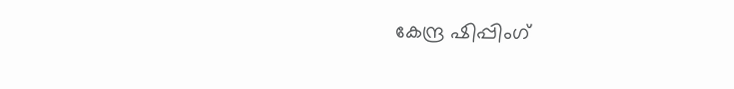കേന്ദ്ര ഷിപ്പിംഗ്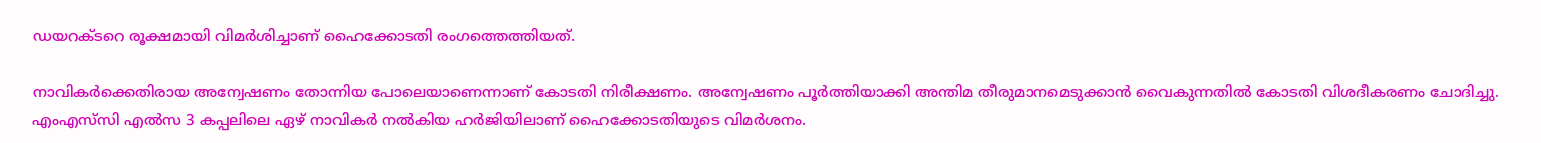ഡയറക്ടറെ രൂക്ഷമായി വിമർശിച്ചാണ് ഹൈക്കോടതി രംഗത്തെത്തിയത്.

നാവികർക്കെതിരായ അന്വേഷണം തോന്നിയ പോലെയാണെന്നാണ് കോടതി നിരീക്ഷണം. അന്വേഷണം പൂര്‍ത്തിയാക്കി അന്തിമ തീരുമാനമെടുക്കാന്‍ വൈകുന്നതിൽ കോടതി വിശദീകരണം ചോദിച്ചു. എംഎസ്‌സി എല്‍സ 3 കപ്പലിലെ ഏഴ് നാവികർ നൽകിയ ഹർജിയിലാണ് ഹൈക്കോടതിയുടെ വിമർശനം.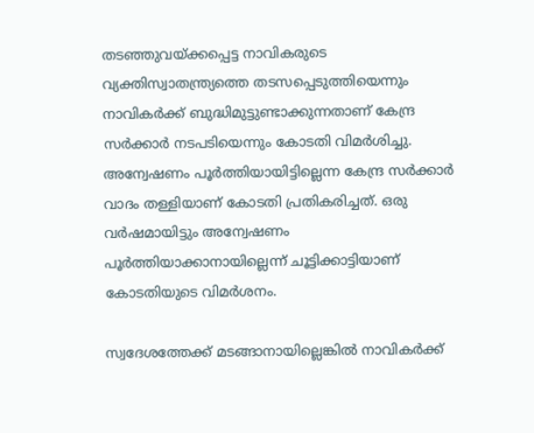തടഞ്ഞുവയ്ക്കപ്പെട്ട നാവികരുടെ വ്യക്തിസ്വാതന്ത്ര്യത്തെ തടസപ്പെടുത്തിയെന്നും നാവികര്‍ക്ക് ബുദ്ധിമുട്ടുണ്ടാക്കുന്നതാണ് കേന്ദ്ര സര്‍ക്കാര്‍ നടപടിയെന്നും കോടതി വിമർശിച്ചു. അന്വേഷണം പൂര്‍ത്തിയായിട്ടില്ലെന്ന കേന്ദ്ര സര്‍ക്കാര്‍ വാദം തള്ളിയാണ് കോടതി പ്രതികരിച്ചത്. ഒരു വര്‍ഷമായിട്ടും അന്വേഷണം പൂര്‍ത്തിയാക്കാനായില്ലെന്ന് ചൂട്ടിക്കാട്ടിയാണ് കോടതിയുടെ വിമര്‍ശനം.

സ്വദേശത്തേക്ക് മടങ്ങാനായില്ലെങ്കില്‍ നാവികര്‍ക്ക്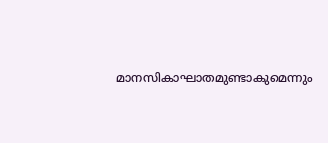മാനസികാഘാതമുണ്ടാകുമെന്നും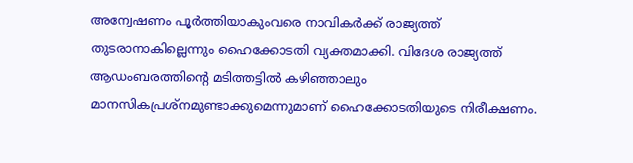അന്വേഷണം പൂര്‍ത്തിയാകുംവരെ നാവികര്‍ക്ക് രാജ്യത്ത് തുടരാനാകില്ലെന്നും ഹൈക്കോടതി വ്യക്തമാക്കി. വിദേശ രാജ്യത്ത് ആഡംബരത്തിന്‍റെ മടിത്തട്ടില്‍ കഴിഞ്ഞാലും മാനസികപ്രശ്‌നമുണ്ടാക്കുമെന്നുമാണ് ഹൈക്കോടതിയുടെ നിരീക്ഷണം.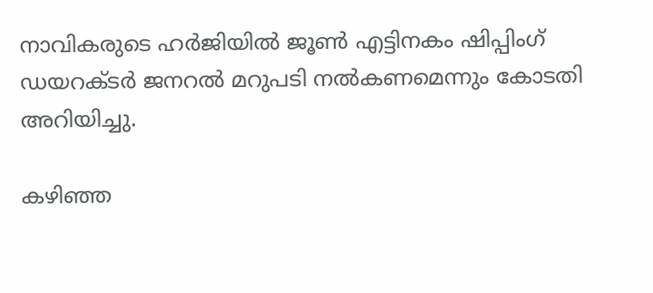നാവികരുടെ ഹര്‍ജിയില്‍ ജൂണ്‍ എട്ടിനകം ഷിപ്പിംഗ് ഡയറക്ടര്‍ ജനറല്‍ മറുപടി നല്‍കണമെന്നും കോടതി അറിയിച്ചു.

കഴിഞ്ഞ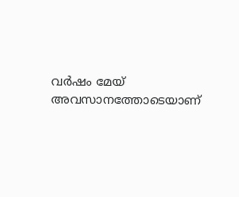വർഷം മേയ് അവസാനത്തോടെയാണ്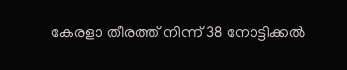കേരളാ തീരത്ത് നിന്ന് 38 നോട്ടിക്കല്‍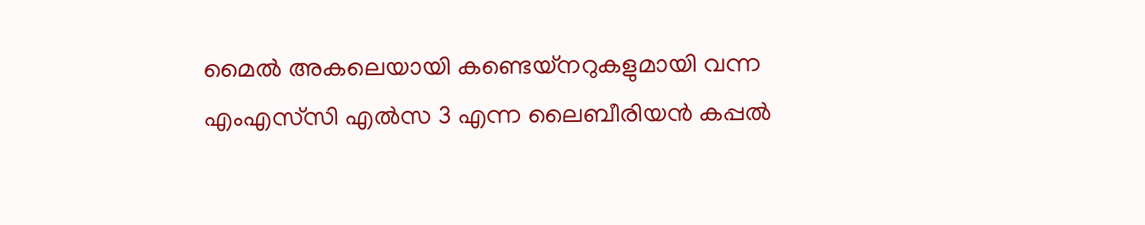മൈല്‍ അകലെയായി കണ്ടെയ്നറുകളുമായി വന്ന എംഎസ്‌സി എല്‍സ 3 എന്ന ലൈബീരിയന്‍ കപ്പല്‍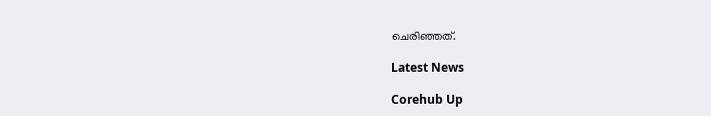ചെരിഞ്ഞത്.

Latest News

Corehub Up